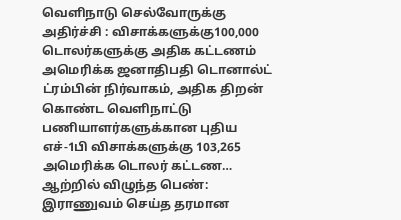வெளிநாடு செல்வோருக்கு அதிர்ச்சி : விசாக்களுக்கு100,000 டொலர்களுக்கு அதிக கட்டணம் அமெரிக்க ஜனாதிபதி டொனால்ட் ட்ரம்பின் நிர்வாகம், அதிக திறன் கொண்ட வெளிநாட்டு பணியாளர்களுக்கான புதிய எச்-1பி விசாக்களுக்கு 103,265 அமெரிக்க டொலர் கட்டண…
ஆற்றில் விழுந்த பெண்: இராணுவம் செய்த தரமான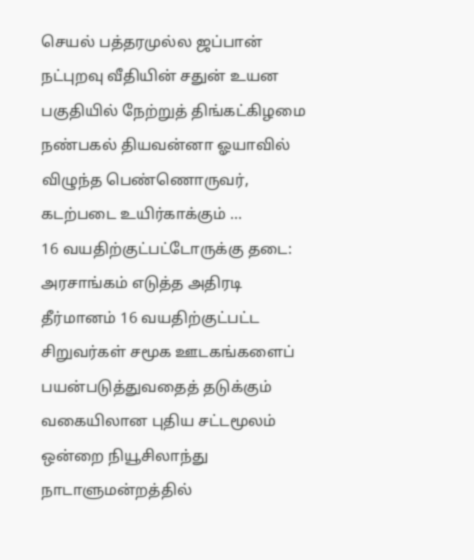செயல் பத்தரமுல்ல ஜப்பான் நட்புறவு வீதியின் சதுன் உயன பகுதியில் நேற்றுத் திங்கட்கிழமை நண்பகல் தியவன்னா ஓயாவில் விழுந்த பெண்ணொருவர், கடற்படை உயிர்காக்கும் …
16 வயதிற்குட்பட்டோருக்கு தடை: அரசாங்கம் எடுத்த அதிரடி தீர்மானம் 16 வயதிற்குட்பட்ட சிறுவர்கள் சமூக ஊடகங்களைப் பயன்படுத்துவதைத் தடுக்கும் வகையிலான புதிய சட்டமூலம் ஒன்றை நியூசிலாந்து நாடாளுமன்றத்தில்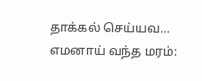தாக்கல் செய்யவ…
எமனாய் வந்த மரம்: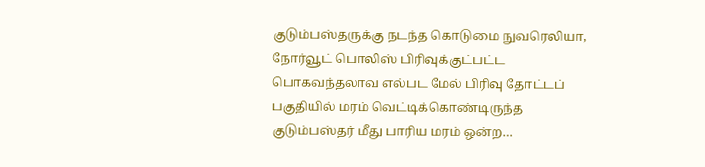குடும்பஸ்தருக்கு நடந்த கொடுமை நுவரெலியா, நோர்வூட் பொலிஸ் பிரிவுக்குட்பட்ட பொகவந்தலாவ எல்பட மேல் பிரிவு தோட்டப் பகுதியில் மரம் வெட்டிக்கொண்டிருந்த குடும்பஸ்தர் மீது பாரிய மரம் ஒன்ற…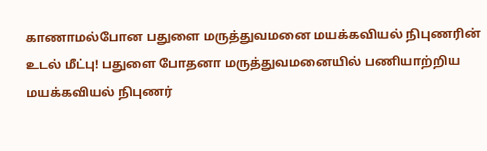காணாமல்போன பதுளை மருத்துவமனை மயக்கவியல் நிபுணரின் உடல் மீட்பு! பதுளை போதனா மருத்துவமனையில் பணியாற்றிய மயக்கவியல் நிபுணர்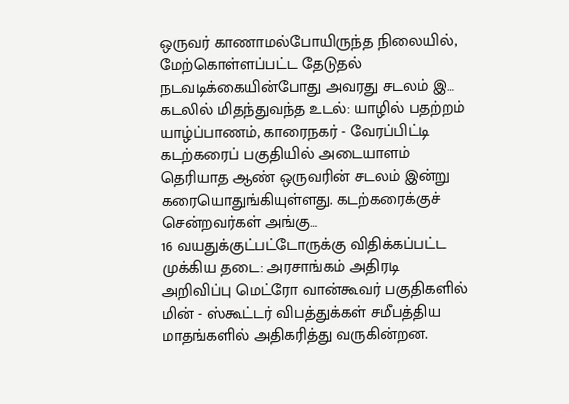ஒருவர் காணாமல்போயிருந்த நிலையில், மேற்கொள்ளப்பட்ட தேடுதல் நடவடிக்கையின்போது அவரது சடலம் இ…
கடலில் மிதந்துவந்த உடல்: யாழில் பதற்றம் யாழ்ப்பாணம், காரைநகர் - வேரப்பிட்டி கடற்கரைப் பகுதியில் அடையாளம் தெரியாத ஆண் ஒருவரின் சடலம் இன்று கரையொதுங்கியுள்ளது. கடற்கரைக்குச் சென்றவர்கள் அங்கு…
16 வயதுக்குட்பட்டோருக்கு விதிக்கப்பட்ட முக்கிய தடை: அரசாங்கம் அதிரடி அறிவிப்பு மெட்ரோ வான்கூவர் பகுதிகளில் மின் - ஸ்கூட்டர் விபத்துக்கள் சமீபத்திய மாதங்களில் அதிகரித்து வருகின்றன.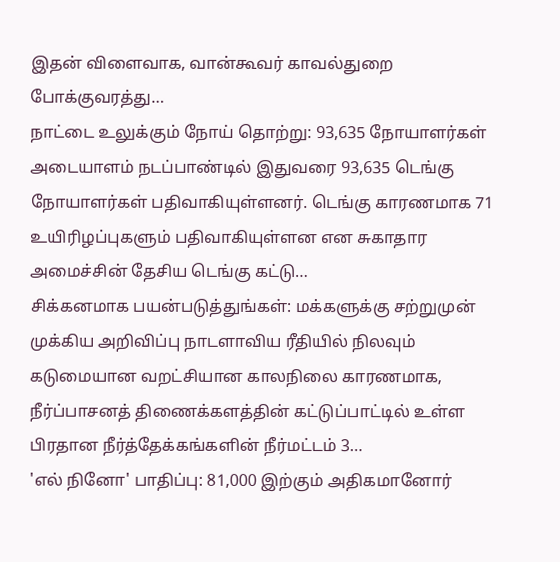இதன் விளைவாக, வான்கூவர் காவல்துறை போக்குவரத்து…
நாட்டை உலுக்கும் நோய் தொற்று: 93,635 நோயாளர்கள் அடையாளம் நடப்பாண்டில் இதுவரை 93,635 டெங்கு நோயாளர்கள் பதிவாகியுள்ளனர். டெங்கு காரணமாக 71 உயிரிழப்புகளும் பதிவாகியுள்ளன என சுகாதார அமைச்சின் தேசிய டெங்கு கட்டு…
சிக்கனமாக பயன்படுத்துங்கள்: மக்களுக்கு சற்றுமுன் முக்கிய அறிவிப்பு நாடளாவிய ரீதியில் நிலவும் கடுமையான வறட்சியான காலநிலை காரணமாக, நீர்ப்பாசனத் திணைக்களத்தின் கட்டுப்பாட்டில் உள்ள பிரதான நீர்த்தேக்கங்களின் நீர்மட்டம் 3…
'எல் நினோ' பாதிப்பு: 81,000 இற்கும் அதிகமானோர்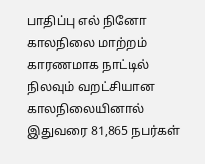பாதிப்பு எல் நினோ காலநிலை மாற்றம் காரணமாக நாட்டில் நிலவும் வறட்சியான காலநிலையினால் இதுவரை 81,865 நபர்கள்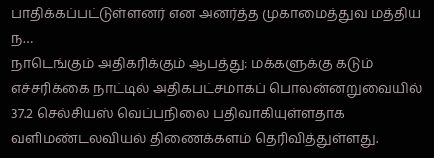பாதிக்கப்பட்டுள்ளனர் என அனர்த்த முகாமைத்துவ மத்திய ந…
நாடெங்கும் அதிகரிக்கும் ஆபத்து: மக்களுக்கு கடும் எச்சரிக்கை நாட்டில் அதிகபட்சமாகப் பொலன்னறுவையில் 37.2 செல்சியஸ் வெப்பநிலை பதிவாகியுள்ளதாக வளிமண்டலவியல் திணைக்களம் தெரிவித்துள்ளது.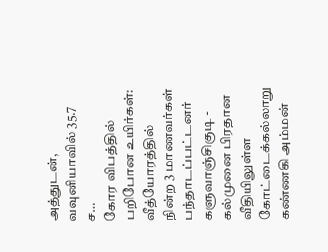அத்துடன், வவுனியாவில் 35.7 ச…
கோர விபத்தில் பறிபோன உயிர்கள்: வீத்யோரத்தில் நின்ற 3 மாணவர்கள் பந்தாடப்பட்டனர் களுவாஞ்சிகுடி - கல்முனை பிரதான வீதியிலுள்ள கோட்டைக்கல்லாறு கண்ணகி அம்மன்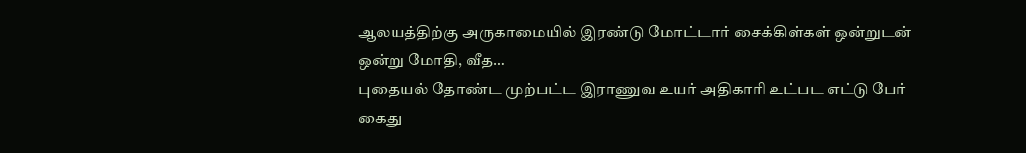ஆலயத்திற்கு அருகாமையில் இரண்டு மோட்டார் சைக்கிள்கள் ஒன்றுடன் ஒன்று மோதி, வீத…
புதையல் தோண்ட முற்பட்ட இராணுவ உயர் அதிகாரி உட்பட எட்டு பேர் கைது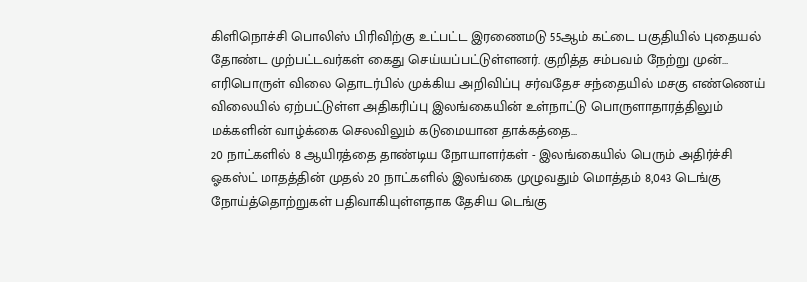கிளிநொச்சி பொலிஸ் பிரிவிற்கு உட்பட்ட இரணைமடு 55ஆம் கட்டை பகுதியில் புதையல் தோண்ட முற்பட்டவர்கள் கைது செய்யப்பட்டுள்ளனர். குறித்த சம்பவம் நேற்று முன்…
எரிபொருள் விலை தொடர்பில் முக்கிய அறிவிப்பு சர்வதேச சந்தையில் மசகு எண்ணெய் விலையில் ஏற்பட்டுள்ள அதிகரிப்பு இலங்கையின் உள்நாட்டு பொருளாதாரத்திலும் மக்களின் வாழ்க்கை செலவிலும் கடுமையான தாக்கத்தை…
20 நாட்களில் 8 ஆயிரத்தை தாண்டிய நோயாளர்கள் - இலங்கையில் பெரும் அதிர்ச்சி ஓகஸ்ட் மாதத்தின் முதல் 20 நாட்களில் இலங்கை முழுவதும் மொத்தம் 8,043 டெங்கு நோய்த்தொற்றுகள் பதிவாகியுள்ளதாக தேசிய டெங்கு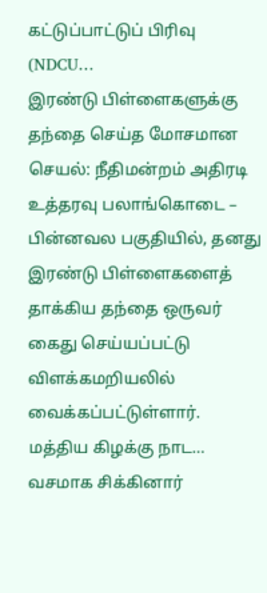கட்டுப்பாட்டுப் பிரிவு (NDCU…
இரண்டு பிள்ளைகளுக்கு தந்தை செய்த மோசமான செயல்: நீதிமன்றம் அதிரடி உத்தரவு பலாங்கொடை – பின்னவல பகுதியில், தனது இரண்டு பிள்ளைகளைத் தாக்கிய தந்தை ஒருவர் கைது செய்யப்பட்டு விளக்கமறியலில் வைக்கப்பட்டுள்ளார். மத்திய கிழக்கு நாட…
வசமாக சிக்கினார்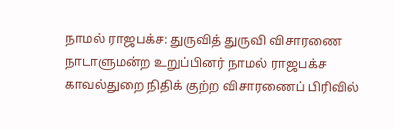நாமல் ராஜபக்ச: துருவித் துருவி விசாரணை நாடாளுமன்ற உறுப்பினர் நாமல் ராஜபக்ச காவல்துறை நிதிக் குற்ற விசாரணைப் பிரிவில்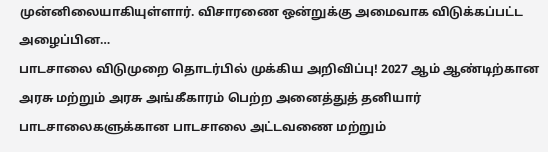முன்னிலையாகியுள்ளார். விசாரணை ஒன்றுக்கு அமைவாக விடுக்கப்பட்ட அழைப்பின…
பாடசாலை விடுமுறை தொடர்பில் முக்கிய அறிவிப்பு! 2027 ஆம் ஆண்டிற்கான அரசு மற்றும் அரசு அங்கீகாரம் பெற்ற அனைத்துத் தனியார் பாடசாலைகளுக்கான பாடசாலை அட்டவணை மற்றும்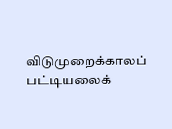விடுமுறைக்காலப் பட்டியலைக்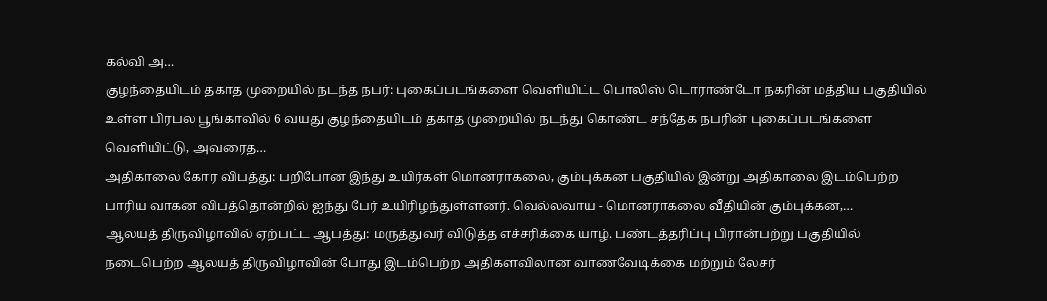கல்வி அ…
குழந்தையிடம் தகாத முறையில் நடந்த நபர்: புகைப்படங்களை வெளியிட்ட பொலிஸ் டொராண்டோ நகரின் மத்திய பகுதியில் உள்ள பிரபல பூங்காவில் 6 வயது குழந்தையிடம் தகாத முறையில் நடந்து கொண்ட சந்தேக நபரின் புகைப்படங்களை வெளியிட்டு, அவரைத…
அதிகாலை கோர விபத்து: பறிபோன இந்து உயிர்கள் மொனராகலை, கும்புக்கன பகுதியில் இன்று அதிகாலை இடம்பெற்ற பாரிய வாகன விபத்தொன்றில் ஐந்து பேர் உயிரிழந்துள்ளனர். வெல்லவாய - மொனராகலை வீதியின் கும்புக்கன,…
ஆலயத் திருவிழாவில் ஏற்பட்ட ஆபத்து: மருத்துவர் விடுத்த எச்சரிக்கை யாழ். பண்டத்தரிப்பு பிரான்பற்று பகுதியில் நடைபெற்ற ஆலயத் திருவிழாவின் போது இடம்பெற்ற அதிகளவிலான வாணவேடிக்கை மற்றும் லேசர்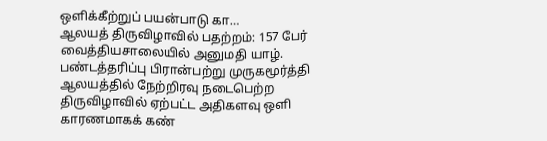ஒளிக்கீற்றுப் பயன்பாடு கா…
ஆலயத் திருவிழாவில் பதற்றம்: 157 பேர் வைத்தியசாலையில் அனுமதி யாழ். பண்டத்தரிப்பு பிரான்பற்று முருகமூர்த்தி ஆலயத்தில் நேற்றிரவு நடைபெற்ற திருவிழாவில் ஏற்பட்ட அதிகளவு ஒளி காரணமாகக் கண்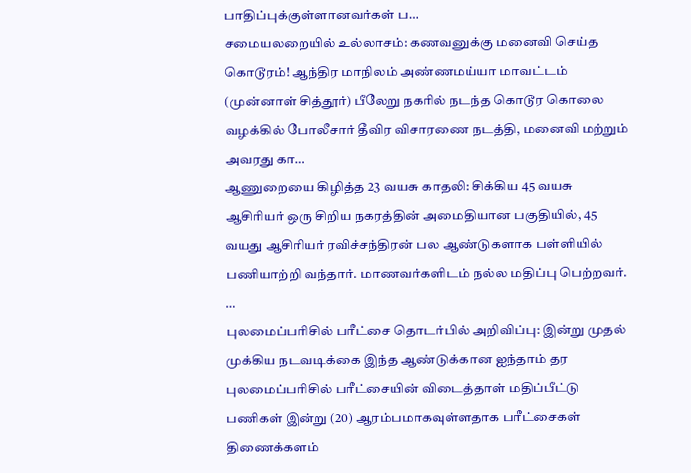பாதிப்புக்குள்ளானவர்கள் ப…
சமையலறையில் உல்லாசம்: கணவனுக்கு மனைவி செய்த கொடூரம்! ஆந்திர மாநிலம் அண்ணமய்யா மாவட்டம் (முன்னாள் சித்தூர்) பீலேறு நகரில் நடந்த கொடூர கொலை வழக்கில் போலீசார் தீவிர விசாரணை நடத்தி, மனைவி மற்றும் அவரது கா…
ஆணுறையை கிழித்த 23 வயசு காதலி: சிக்கிய 45 வயசு ஆசிரியர் ஒரு சிறிய நகரத்தின் அமைதியான பகுதியில், 45 வயது ஆசிரியர் ரவிச்சந்திரன் பல ஆண்டுகளாக பள்ளியில் பணியாற்றி வந்தார். மாணவர்களிடம் நல்ல மதிப்பு பெற்றவர். …
புலமைப்பரிசில் பரீட்சை தொடர்பில் அறிவிப்பு: இன்று முதல் முக்கிய நடவடிக்கை இந்த ஆண்டுக்கான ஐந்தாம் தர புலமைப்பரிசில் பரீட்சையின் விடைத்தாள் மதிப்பீட்டு பணிகள் இன்று (20) ஆரம்பமாகவுள்ளதாக பரீட்சைகள் திணைக்களம்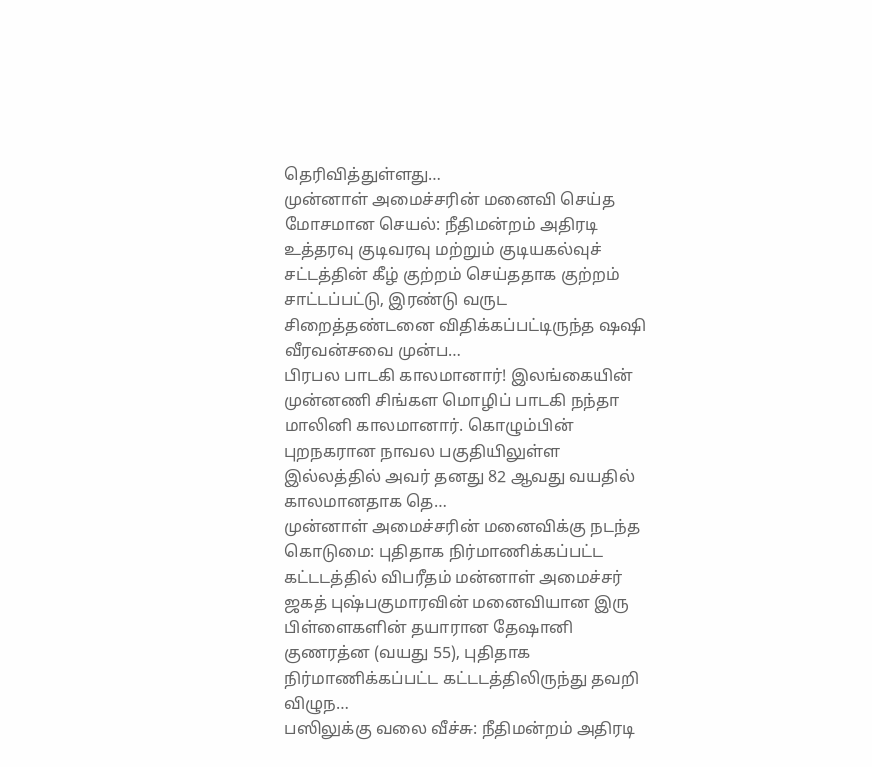தெரிவித்துள்ளது…
முன்னாள் அமைச்சரின் மனைவி செய்த மோசமான செயல்: நீதிமன்றம் அதிரடி உத்தரவு குடிவரவு மற்றும் குடியகல்வுச் சட்டத்தின் கீழ் குற்றம் செய்ததாக குற்றம் சாட்டப்பட்டு, இரண்டு வருட சிறைத்தண்டனை விதிக்கப்பட்டிருந்த ஷஷி வீரவன்சவை முன்ப…
பிரபல பாடகி காலமானார்! இலங்கையின் முன்னணி சிங்கள மொழிப் பாடகி நந்தா மாலினி காலமானார். கொழும்பின் புறநகரான நாவல பகுதியிலுள்ள இல்லத்தில் அவர் தனது 82 ஆவது வயதில் காலமானதாக தெ…
முன்னாள் அமைச்சரின் மனைவிக்கு நடந்த கொடுமை: புதிதாக நிர்மாணிக்கப்பட்ட கட்டடத்தில் விபரீதம் மன்னாள் அமைச்சர் ஜகத் புஷ்பகுமாரவின் மனைவியான இரு பிள்ளைகளின் தயாரான தேஷானி குணரத்ன (வயது 55), புதிதாக நிர்மாணிக்கப்பட்ட கட்டடத்திலிருந்து தவறி விழுந…
பஸிலுக்கு வலை வீச்சு: நீதிமன்றம் அதிரடி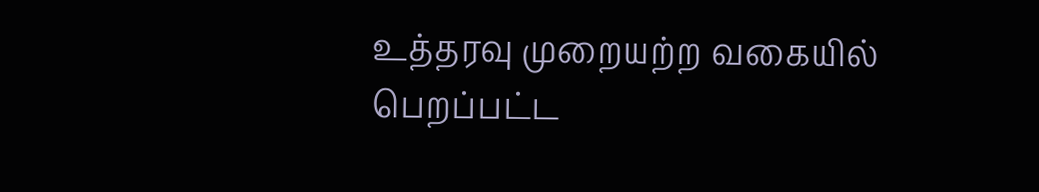உத்தரவு முறையற்ற வகையில் பெறப்பட்ட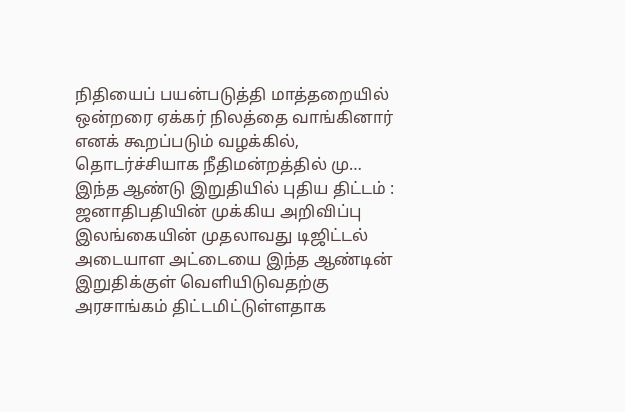நிதியைப் பயன்படுத்தி மாத்தறையில் ஒன்றரை ஏக்கர் நிலத்தை வாங்கினார் எனக் கூறப்படும் வழக்கில், தொடர்ச்சியாக நீதிமன்றத்தில் மு…
இந்த ஆண்டு இறுதியில் புதிய திட்டம் : ஜனாதிபதியின் முக்கிய அறிவிப்பு இலங்கையின் முதலாவது டிஜிட்டல் அடையாள அட்டையை இந்த ஆண்டின் இறுதிக்குள் வெளியிடுவதற்கு அரசாங்கம் திட்டமிட்டுள்ளதாக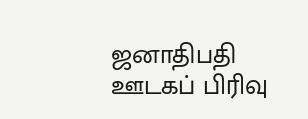ஜனாதிபதி ஊடகப் பிரிவு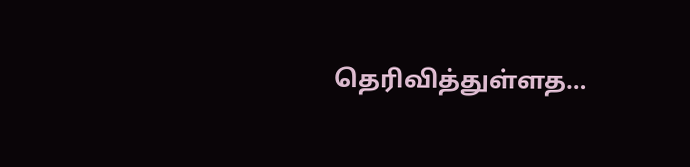தெரிவித்துள்ளத…